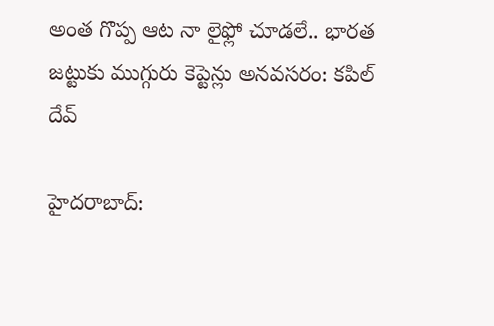అంత గొప్ప ఆట నా లైఫ్లో చూడలే.. భారత జట్టుకు ముగ్గురు కెప్టెన్లు అనవసరం: కపిల్ దేవ్

హైదరాబాద్: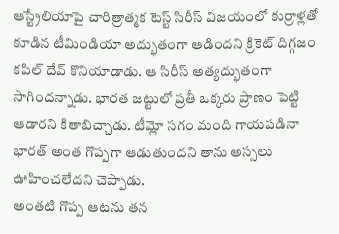ఆస్ట్రేలియాపై చారిత్రాత్మక టెస్ట్ సిరీస్ విజయంలో కుర్రాళ్లతో కూడిన టీమిండియా అద్భుతంగా ఆడిందని క్రికెట్ దిగ్గజం కపిల్ దేవ్ కొనియాడాడు. ఆ సిరీస్ అత్యద్భుతంగా సాగిందన్నాడు. భారత జట్టులో ప్రతీ ఒక్కరు ప్రాణం పెట్టి ఆడారని కితాబిచ్చాడు. టీమ్లో సగం మంది గాయపడినా భారత్ అంత గొప్పగా ఆడుతుందని తాను అస్సలు ఊహించలేదని చెప్పాడు.
అంతటి గొప్ప ఆటను తన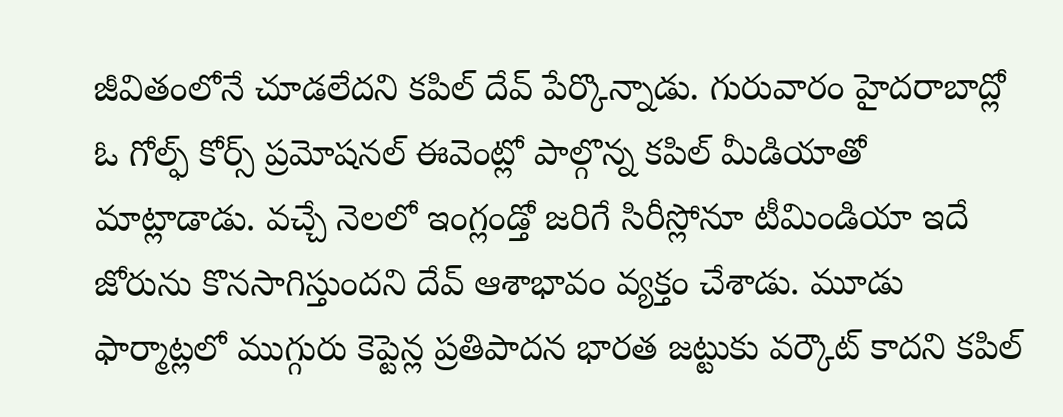జీవితంలోనే చూడలేదని కపిల్ దేవ్ పేర్కొన్నాడు. గురువారం హైదరాబాద్లో ఓ గోల్ఫ్ కోర్స్ ప్రమోషనల్ ఈవెంట్లో పాల్గొన్న కపిల్ మీడియాతో మాట్లాడాడు. వచ్చే నెలలో ఇంగ్లండ్తో జరిగే సిరీస్లోనూ టీమిండియా ఇదే జోరును కొనసాగిస్తుందని దేవ్ ఆశాభావం వ్యక్తం చేశాడు. మూడు ఫార్మాట్లలో ముగ్గురు కెప్టెన్ల ప్రతిపాదన భారత జట్టుకు వర్కౌట్ కాదని కపిల్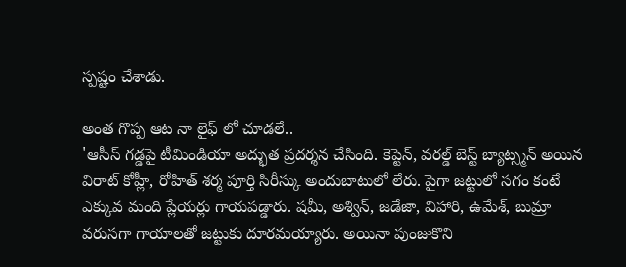స్పష్టం చేశాడు.

అంత గొప్ప ఆట నా లైఫ్ లో చూడలే..
'ఆసీస్ గడ్డపై టీమిండియా అద్భుత ప్రదర్శన చేసింది. కెప్టెన్, వరల్డ్ బెస్ట్ బ్యాట్స్మన్ అయిన విరాట్ కోహ్లీ, రోహిత్ శర్మ పూర్తి సిరీస్కు అందుబాటులో లేరు. పైగా జట్టులో సగం కంటే ఎక్కువ మంది ప్లేయర్లు గాయపడ్డారు. షమీ, అశ్విన్, జడేజా, విహారి, ఉమేశ్, బుమ్రా వరుసగా గాయాలతో జట్టుకు దూరమయ్యారు. అయినా పుంజుకొని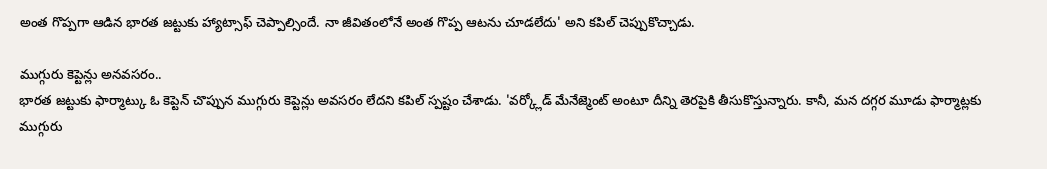అంత గొప్పగా ఆడిన భారత జట్టుకు హ్యాట్సాఫ్ చెప్పాల్సిందే. నా జీవితంలోనే అంత గొప్ప ఆటను చూడలేదు' అని కపిల్ చెప్పుకొచ్చాడు.

ముగ్గురు కెప్టెన్లు అనవసరం..
భారత జట్టుకు ఫార్మాట్కు ఓ కెప్టెన్ చొప్పున ముగ్గురు కెప్టెన్లు అవసరం లేదని కపిల్ స్పష్టం చేశాడు. 'వర్క్లోడ్ మేనేజ్మెంట్ అంటూ దీన్ని తెరపైకి తీసుకొస్తున్నారు. కానీ, మన దగ్గర మూడు ఫార్మాట్లకు ముగ్గురు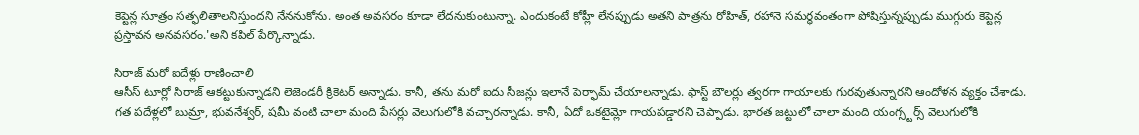కెప్టెన్ల సూత్రం సత్ఫలితాలనిస్తుందని నేననుకోను. అంత అవసరం కూడా లేదనుకుంటున్నా. ఎందుకంటే కోహ్లీ లేనప్పుడు అతని పాత్రను రోహిత్, రహానె సమర్ధవంతంగా పోషిస్తున్నప్పుడు ముగ్గురు కెప్టెన్ల ప్రస్తావన అనవసరం.'అని కపిల్ పేర్కొన్నాడు.

సిరాజ్ మరో ఐదేళ్లు రాణించాలి
ఆసీస్ టూర్లో సిరాజ్ ఆకట్టుకున్నాడని లెజెండరీ క్రికెటర్ అన్నాడు. కానీ, తను మరో ఐదు సీజన్లు ఇలానే పెర్ఫామ్ చేయాలన్నాడు. ఫాస్ట్ బౌలర్లు త్వరగా గాయాలకు గురవుతున్నారని ఆందోళన వ్యక్తం చేశాడు. గత పదేళ్లలో బుమ్రా, భువనేశ్వర్, షమీ వంటి చాలా మంది పేసర్లు వెలుగులోకి వచ్చారన్నాడు. కానీ, ఏదో ఒకటైమ్లో గాయపడ్డారని చెప్పాడు. భారత జట్టులో చాలా మంది యంగ్స్టర్స్ వెలుగులోకి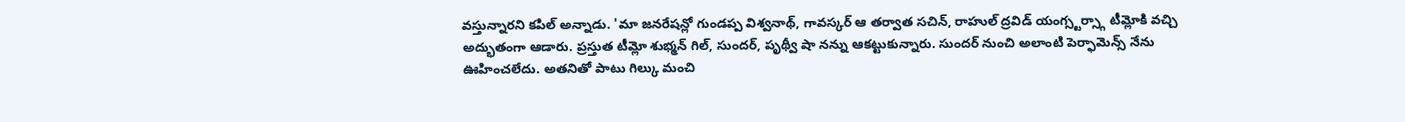వస్తున్నారని కపిల్ అన్నాడు. 'మా జనరేషన్లో గుండప్ప విశ్వనాథ్, గావస్కర్ ఆ తర్వాత సచిన్, రాహుల్ ద్రవిడ్ యంగ్స్టర్స్గా టీమ్లోకి వచ్చి అద్భుతంగా ఆడారు. ప్రస్తుత టీమ్లో శుభ్మన్ గిల్, సుందర్, పృథ్వీ షా నన్ను ఆకట్టుకున్నారు. సుందర్ నుంచి అలాంటి పెర్ఫామెన్స్ నేను ఊహించలేదు. అతనితో పాటు గిల్కు మంచి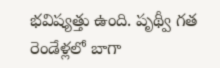భవిష్యత్తు ఉంది. పృథ్వీ గత రెండేళ్లలో బాగా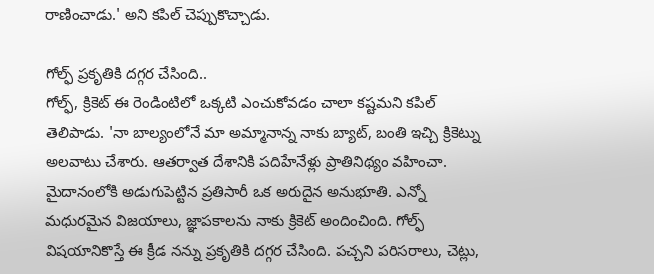రాణించాడు.' అని కపిల్ చెప్పుకొచ్చాడు.

గోల్ఫ్ ప్రకృతికి దగ్గర చేసింది..
గోల్ఫ్, క్రికెట్ ఈ రెండింటిలో ఒక్కటి ఎంచుకోవడం చాలా కష్టమని కపిల్ తెలిపాడు. 'నా బాల్యంలోనే మా అమ్మానాన్న నాకు బ్యాట్, బంతి ఇచ్చి క్రికెట్ను అలవాటు చేశారు. ఆతర్వాత దేశానికి పదిహేనేళ్లు ప్రాతినిథ్యం వహించా. మైదానంలోకి అడుగుపెట్టిన ప్రతిసారీ ఒక అరుదైన అనుభూతి. ఎన్నో మధురమైన విజయాలు, జ్ఞాపకాలను నాకు క్రికెట్ అందించింది. గోల్ఫ్ విషయానికొస్తే ఈ క్రీడ నన్ను ప్రకృతికి దగ్గర చేసింది. పచ్చని పరిసరాలు, చెట్లు,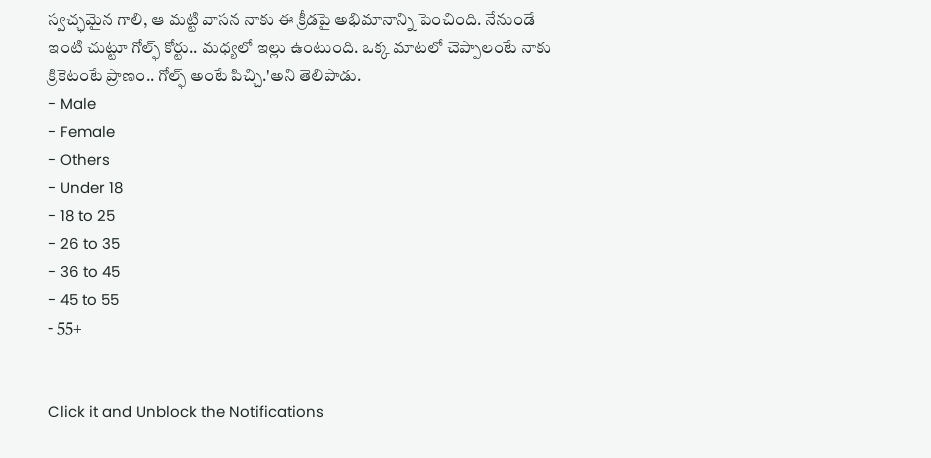స్వచ్ఛమైన గాలి, ఆ మట్టి వాసన నాకు ఈ క్రీడపై అభిమానాన్ని పెంచింది. నేనుండే ఇంటి చుట్టూ గోల్ఫ్ కోర్టు.. మధ్యలో ఇల్లు ఉంటుంది. ఒక్క మాటలో చెప్పాలంటే నాకు క్రికెటంటే ప్రాణం.. గోల్ఫ్ అంటే పిచ్చి.'అని తెలిపాడు.
- Male
- Female
- Others
- Under 18
- 18 to 25
- 26 to 35
- 36 to 45
- 45 to 55
- 55+


Click it and Unblock the Notifications